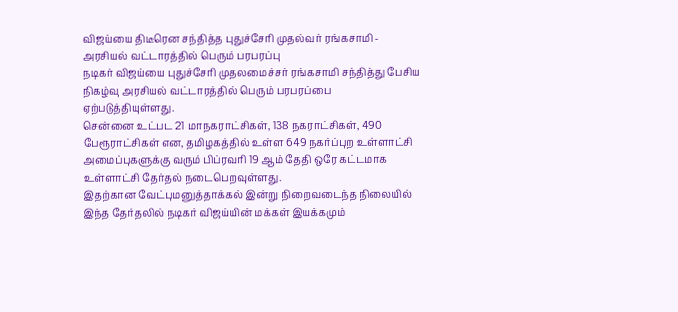விஜய்யை திடீரென சந்தித்த புதுச்சேரி முதல்வர் ரங்கசாமி - அரசியல் வட்டாரத்தில் பெரும் பரபரப்பு
நடிகர் விஜய்யை புதுச்சேரி முதலமைச்சர் ரங்கசாமி சந்தித்து பேசிய நிகழ்வு அரசியல் வட்டாரத்தில் பெரும் பரபரப்பை ஏற்படுத்தியுள்ளது.
சென்னை உட்பட 21 மாநகராட்சிகள், 138 நகராட்சிகள், 490 பேரூராட்சிகள் என, தமிழகத்தில் உள்ள 649 நகர்ப்புற உள்ளாட்சி அமைப்புகளுக்கு வரும் பிப்ரவரி 19 ஆம் தேதி ஒரே கட்டமாக உள்ளாட்சி தேர்தல் நடைபெறவுள்ளது.
இதற்கான வேட்புமனுத்தாக்கல் இன்று நிறைவடைந்த நிலையில் இந்த தேர்தலில் நடிகர் விஜய்யின் மக்கள் இயக்கமும்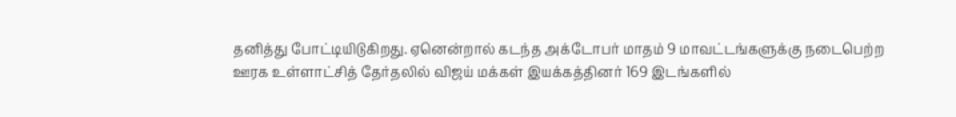தனித்து போட்டியிடுகிறது. ஏனென்றால் கடந்த அக்டோபர் மாதம் 9 மாவட்டங்களுக்கு நடைபெற்ற ஊரக உள்ளாட்சித் தேர்தலில் விஜய் மக்கள் இயக்கத்தினர் 169 இடங்களில்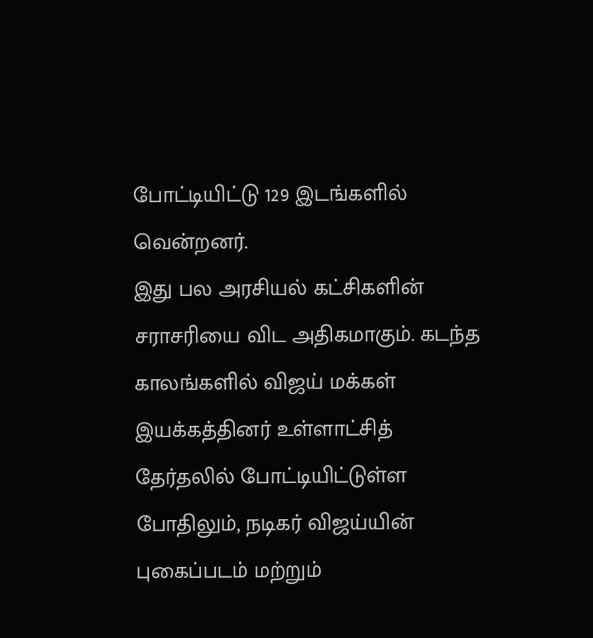போட்டியிட்டு 129 இடங்களில் வென்றனர்.
இது பல அரசியல் கட்சிகளின் சராசரியை விட அதிகமாகும். கடந்த காலங்களில் விஜய் மக்கள் இயக்கத்தினர் உள்ளாட்சித் தேர்தலில் போட்டியிட்டுள்ள போதிலும், நடிகர் விஜய்யின் புகைப்படம் மற்றும்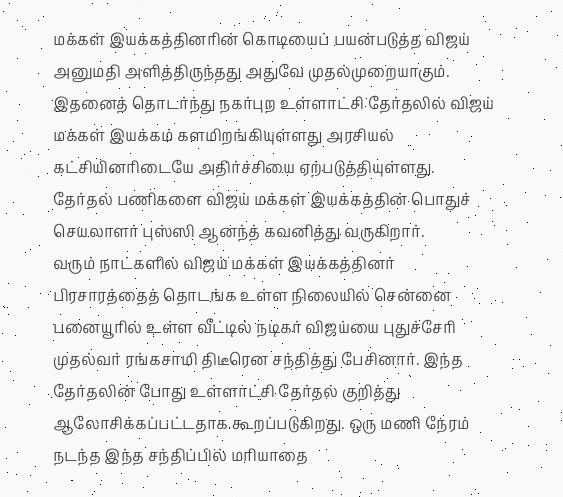மக்கள் இயக்கத்தினரின் கொடியைப் பயன்படுத்த விஜய் அனுமதி அளித்திருந்தது அதுவே முதல்முறையாகும்.
இதனைத் தொடர்ந்து நகர்புற உள்ளாட்சி தேர்தலில் விஜய் மக்கள் இயக்கம் களமிறங்கியுள்ளது அரசியல் கட்சியினரிடையே அதிர்ச்சியை ஏற்படுத்தியுள்ளது. தேர்தல் பணிகளை விஜய் மக்கள் இயக்கத்தின் பொதுச் செயலாளர் புஸ்ஸி ஆனந்த் கவனித்து வருகிறார்.
வரும் நாட்களில் விஜய் மக்கள் இயக்கத்தினர் பிரசாரத்தைத் தொடங்க உள்ள நிலையில் சென்னை பனையூரில் உள்ள வீட்டில் நடிகர் விஜய்யை புதுச்சேரி முதல்வர் ரங்கசாமி திடீரென சந்தித்து பேசினார். இந்த தேர்தலின் போது உள்ளாட்சி தேர்தல் குறித்து ஆலோசிக்கப்பட்டதாக கூறப்படுகிறது. ஒரு மணி நேரம் நடந்த இந்த சந்திப்பில் மரியாதை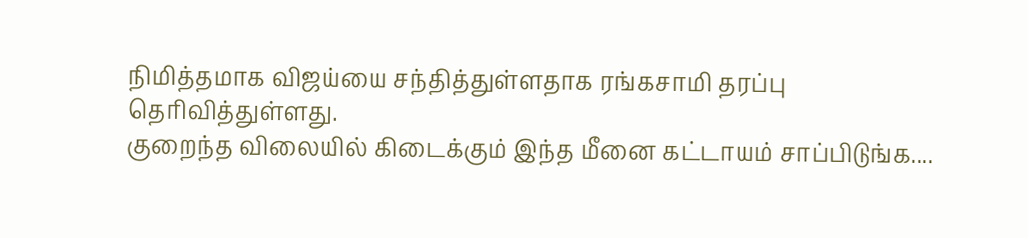நிமித்தமாக விஜய்யை சந்தித்துள்ளதாக ரங்கசாமி தரப்பு தெரிவித்துள்ளது.
குறைந்த விலையில் கிடைக்கும் இந்த மீனை கட்டாயம் சாப்பிடுங்க....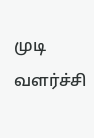முடி வளர்ச்சி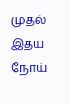முதல் இதய நோய்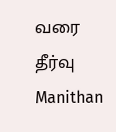வரை தீர்வு Manithan